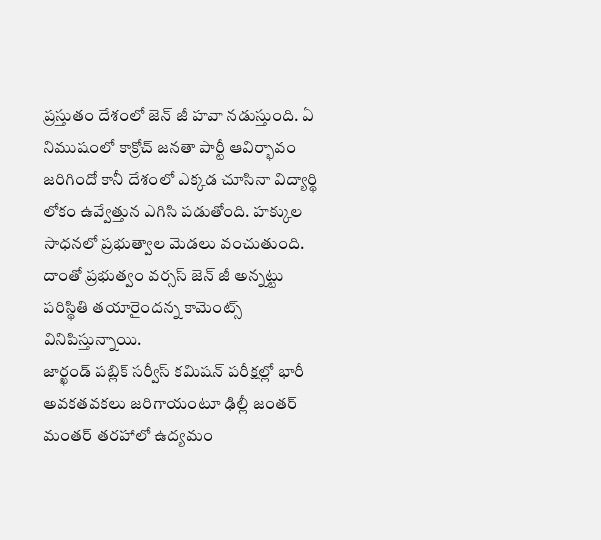ప్రస్తుతం దేశంలో జెన్ జీ హవా నడుస్తుంది. ఏ నిముషంలో కాక్రోచ్ జనతా పార్టీ ఆవిర్భావం జరిగిందో కానీ దేశంలో ఎక్కడ చూసినా విద్యార్థి లోకం ఉవ్వేత్తున ఎగిసి పడుతోంది. హక్కుల సాధనలో ప్రభుత్వాల మెడలు వంచుతుంది. దాంతో ప్రభుత్వం వర్సస్ జెన్ జీ అన్నట్టు పరిస్థితి తయారైందన్న కామెంట్స్ వినిపిస్తున్నాయి.
జార్ఖండ్ పబ్లిక్ సర్వీస్ కమిషన్ పరీక్షల్లో భారీ అవకతవకలు జరిగాయంటూ ఢిల్లీ జంతర్ మంతర్ తరహాలో ఉద్యమం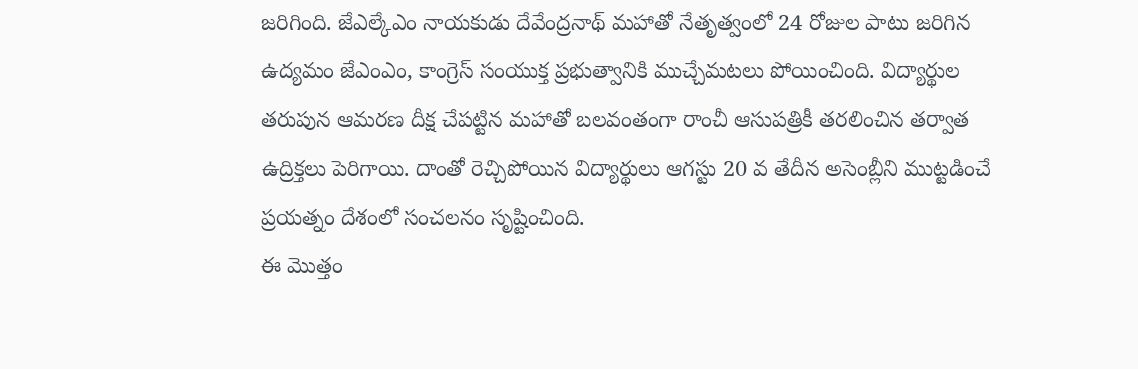జరిగింది. జేఎల్కేఎం నాయకుడు దేవేంద్రనాథ్ మహాతో నేతృత్వంలో 24 రోజుల పాటు జరిగిన ఉద్యమం జేఎంఎం, కాంగ్రెస్ సంయుక్త ప్రభుత్వానికి ముచ్చేమటలు పోయించింది. విద్యార్థుల తరుపున ఆమరణ దీక్ష చేపట్టిన మహాతో బలవంతంగా రాంచీ ఆసుపత్రికీ తరలించిన తర్వాత ఉద్రిక్తలు పెరిగాయి. దాంతో రెచ్చిపోయిన విద్యార్థులు ఆగస్టు 20 వ తేదీన అసెంబ్లీని ముట్టడించే ప్రయత్నం దేశంలో సంచలనం సృష్టించింది.
ఈ మొత్తం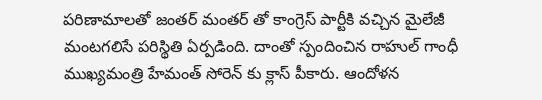పరిణామాలతో జంతర్ మంతర్ తో కాంగ్రెస్ పార్టీకి వచ్చిన మైలేజీ మంటగలిసే పరిస్థితి ఏర్పడింది. దాంతో స్పందించిన రాహుల్ గాంధీ ముఖ్యమంత్రి హేమంత్ సోరెన్ కు క్లాస్ పీకారు. ఆందోళన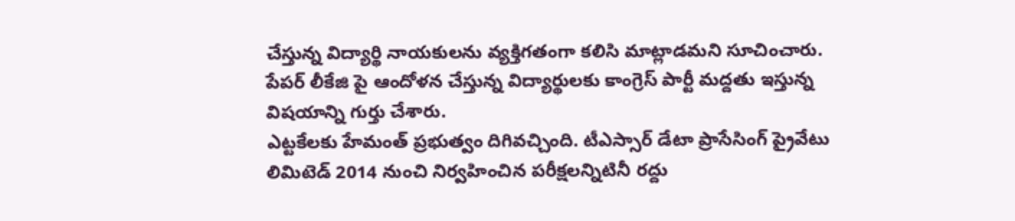చేస్తున్న విద్యార్థి నాయకులను వ్యక్తిగతంగా కలిసి మాట్లాడమని సూచించారు. పేపర్ లీకేజి పై ఆందోళన చేస్తున్న విద్యార్థులకు కాంగ్రెస్ పార్టీ మద్దతు ఇస్తున్న విషయాన్ని గుర్తు చేశారు.
ఎట్టకేలకు హేమంత్ ప్రభుత్వం దిగివచ్చింది. టీఎస్సార్ డేటా ప్రాసేసింగ్ ప్రైవేటు లిమిటెడ్ 2014 నుంచి నిర్వహించిన పరీక్షలన్నిటినీ రద్దు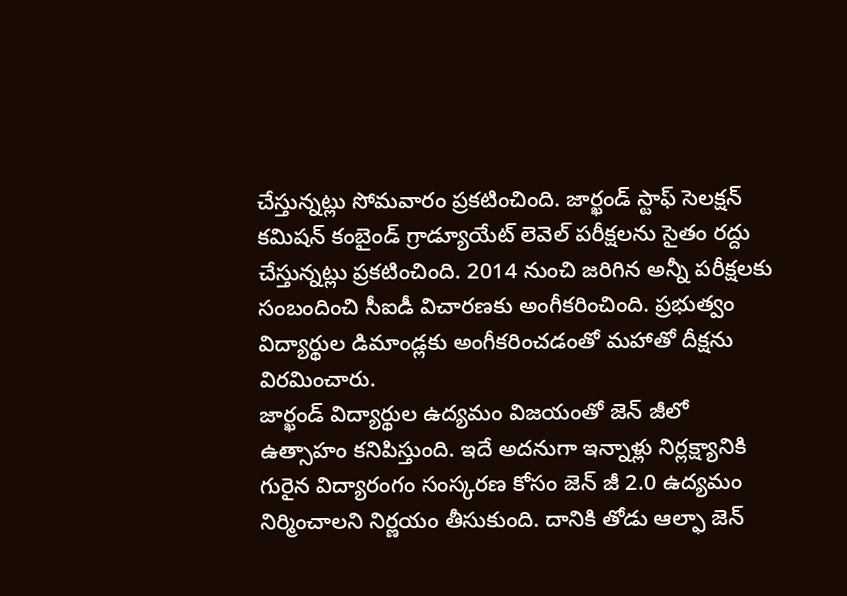చేస్తున్నట్లు సోమవారం ప్రకటించింది. జార్ఖండ్ స్టాఫ్ సెలక్షన్ కమిషన్ కంబైండ్ గ్రాడ్యూయేట్ లెవెల్ పరీక్షలను సైతం రద్దు చేస్తున్నట్లు ప్రకటించింది. 2014 నుంచి జరిగిన అన్నీ పరీక్షలకు సంబందించి సీఐడీ విచారణకు అంగీకరించింది. ప్రభుత్వం విద్యార్థుల డిమాండ్లకు అంగీకరించడంతో మహాతో దీక్షను విరమించారు.
జార్ఖండ్ విద్యార్థుల ఉద్యమం విజయంతో జెన్ జీలో ఉత్సాహం కనిపిస్తుంది. ఇదే అదనుగా ఇన్నాళ్లు నిర్లక్ష్యానికి గురైన విద్యారంగం సంస్కరణ కోసం జెన్ జీ 2.0 ఉద్యమం నిర్మించాలని నిర్ణయం తీసుకుంది. దానికి తోడు ఆల్ఫా జెన్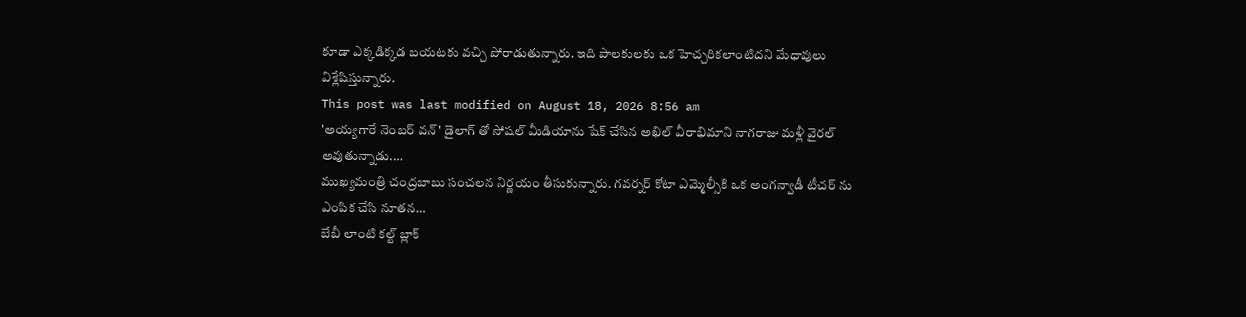కూడా ఎక్కడిక్కడ బయటకు వచ్చి పోరాడుతున్నారు. ఇది పాలకులకు ఒక హెచ్చరికలాంటిదని మేధావులు విశ్లేషిస్తున్నారు.
This post was last modified on August 18, 2026 8:56 am
'అయ్యగారే నెంబర్ వన్' డైలాగ్ తో సోషల్ మీడియాను షేక్ చేసిన అఖిల్ వీరాభిమాని నాగరాజు మళ్లీ వైరల్ అవుతున్నాడు.…
ముఖ్యమంత్రి చంద్రబాబు సంచలన నిర్ణయం తీసుకున్నారు. గవర్నర్ కోటా ఎమ్మెల్సీకి ఒక అంగన్వాడీ టీచర్ ను ఎంపిక చేసి నూతన…
బేబీ లాంటి కల్ట్ బ్లాక్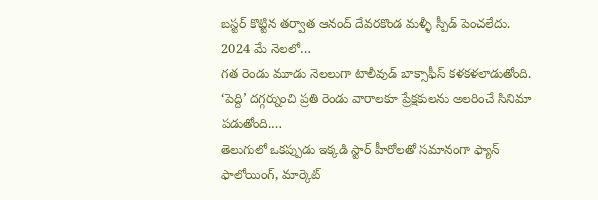బస్టర్ కొట్టిన తర్వాత ఆనంద్ దేవరకొండ మళ్ళీ స్పీడ్ పెంచలేదు. 2024 మే నెలలో…
గత రెండు మూడు నెలలుగా టాలీవుడ్ బాక్సాఫీస్ కళకళలాడుతోంది. ‘పెద్ది’ దగ్గర్నుంచి ప్రతి రెండు వారాలకూ ప్రేక్షకులను అలరించే సినిమా పడుతోంది.…
తెలుగులో ఒకప్పుడు ఇక్కడి స్టార్ హీరోలతో సమానంగా ఫ్యాన్ ఫాలోయింగ్, మార్కెట్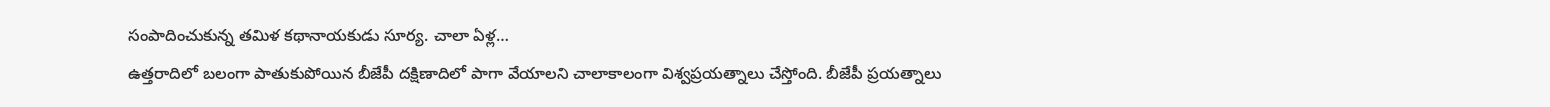సంపాదించుకున్న తమిళ కథానాయకుడు సూర్య. చాలా ఏళ్ల…
ఉత్తరాదిలో బలంగా పాతుకుపోయిన బీజేపీ దక్షిణాదిలో పాగా వేయాలని చాలాకాలంగా విశ్వప్రయత్నాలు చేస్తోంది. బీజేపీ ప్రయత్నాలు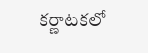కర్ణాటకలో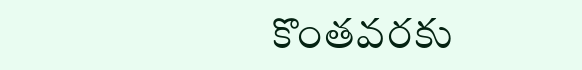కొంతవరకు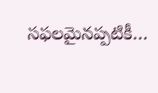సఫలమైనప్పటికీ…